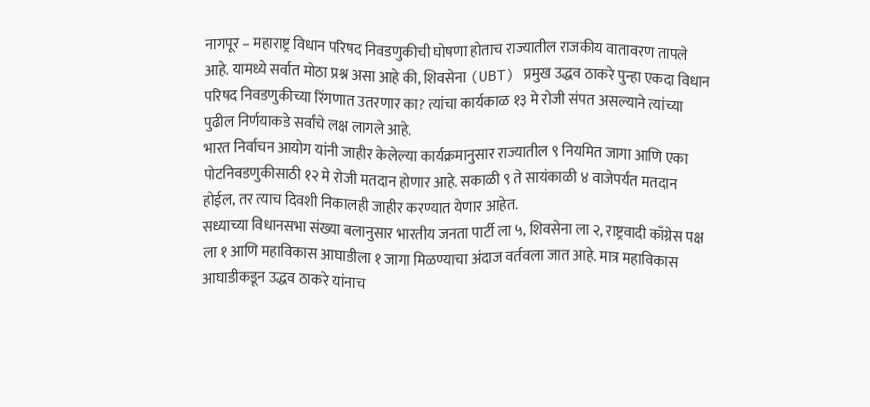नागपूर – महाराष्ट्र विधान परिषद निवडणुकीची घोषणा होताच राज्यातील राजकीय वातावरण तापले आहे. यामध्ये सर्वात मोठा प्रश्न असा आहे की, शिवसेना (UBT) प्रमुख उद्धव ठाकरे पुन्हा एकदा विधान परिषद निवडणुकीच्या रिंगणात उतरणार का? त्यांचा कार्यकाळ १३ मे रोजी संपत असल्याने त्यांच्या पुढील निर्णयाकडे सर्वांचे लक्ष लागले आहे.
भारत निर्वाचन आयोग यांनी जाहीर केलेल्या कार्यक्रमानुसार राज्यातील ९ नियमित जागा आणि एका पोटनिवडणुकीसाठी १२ मे रोजी मतदान होणार आहे. सकाळी ९ ते सायंकाळी ४ वाजेपर्यंत मतदान होईल, तर त्याच दिवशी निकालही जाहीर करण्यात येणार आहेत.
सध्याच्या विधानसभा संख्या बलानुसार भारतीय जनता पार्टी ला ५, शिवसेना ला २, राष्ट्रवादी काँग्रेस पक्ष ला १ आणि महाविकास आघाडीला १ जागा मिळण्याचा अंदाज वर्तवला जात आहे. मात्र महाविकास आघाडीकडून उद्धव ठाकरे यांनाच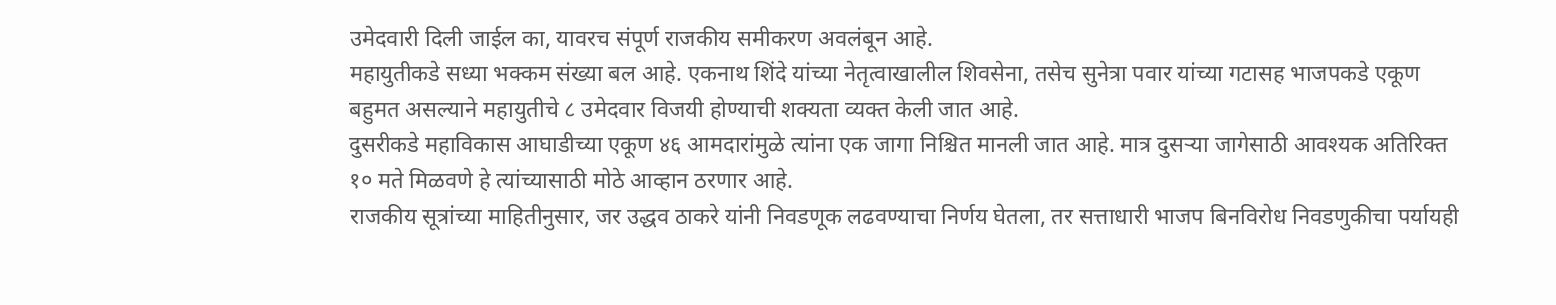उमेदवारी दिली जाईल का, यावरच संपूर्ण राजकीय समीकरण अवलंबून आहे.
महायुतीकडे सध्या भक्कम संख्या बल आहे. एकनाथ शिंदे यांच्या नेतृत्वाखालील शिवसेना, तसेच सुनेत्रा पवार यांच्या गटासह भाजपकडे एकूण बहुमत असल्याने महायुतीचे ८ उमेदवार विजयी होण्याची शक्यता व्यक्त केली जात आहे.
दुसरीकडे महाविकास आघाडीच्या एकूण ४६ आमदारांमुळे त्यांना एक जागा निश्चित मानली जात आहे. मात्र दुसऱ्या जागेसाठी आवश्यक अतिरिक्त १० मते मिळवणे हे त्यांच्यासाठी मोठे आव्हान ठरणार आहे.
राजकीय सूत्रांच्या माहितीनुसार, जर उद्धव ठाकरे यांनी निवडणूक लढवण्याचा निर्णय घेतला, तर सत्ताधारी भाजप बिनविरोध निवडणुकीचा पर्यायही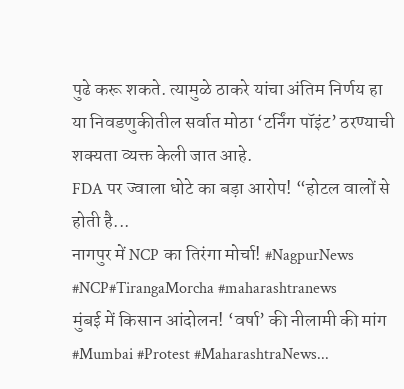पुढे करू शकते. त्यामुळे ठाकरे यांचा अंतिम निर्णय हा या निवडणुकीतील सर्वात मोठा ‘टर्निंग पॉइंट’ ठरण्याची शक्यता व्यक्त केली जात आहे.
FDA पर ज्वाला धोटे का बड़ा आरोप! “होटल वालों से होती है...
नागपुर में NCP का तिरंगा मोर्चा! #NagpurNews #NCP#TirangaMorcha #maharashtranews
मुंबई में किसान आंदोलन! ‘वर्षा’ की नीलामी की मांग #Mumbai #Protest #MaharashtraNews...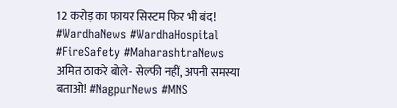12 करोड़ का फायर सिस्टम फिर भी बंद! #WardhaNews #WardhaHospital #FireSafety #MaharashtraNews
अमित ठाकरे बोले- सेल्फी नहीं, अपनी समस्या बताओ! #NagpurNews #MNS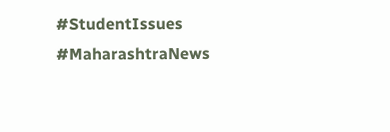#StudentIssues #MaharashtraNews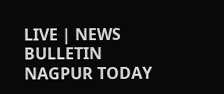LIVE | NEWS BULLETIN NAGPUR TODAY